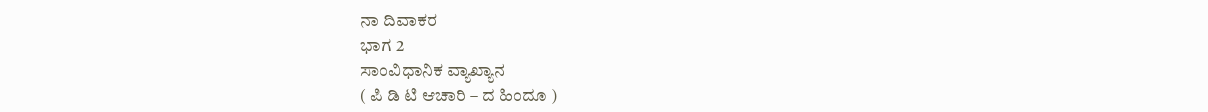ನಾ ದಿವಾಕರ
ಭಾಗ 2
ಸಾಂವಿಧಾನಿಕ ವ್ಯಾಖ್ಯಾನ
( ಪಿ ಡಿ ಟಿ ಆಚಾರಿ – ದ ಹಿಂದೂ )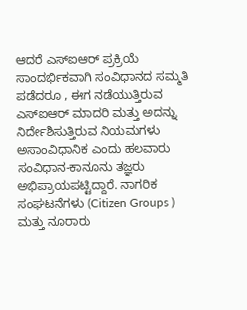ಆದರೆ ಎಸ್ಐಆರ್ ಪ್ರಕ್ರಿಯೆ ಸಾಂದರ್ಭಿಕವಾಗಿ ಸಂವಿಧಾನದ ಸಮ್ಮತಿ ಪಡೆದರೂ , ಈಗ ನಡೆಯುತ್ತಿರುವ ಎಸ್ಐಆರ್ ಮಾದರಿ ಮತ್ತು ಅದನ್ನು ನಿರ್ದೇಶಿಸುತ್ತಿರುವ ನಿಯಮಗಳು ಅಸಾಂವಿಧಾನಿಕ ಎಂದು ಹಲವಾರು ಸಂವಿಧಾನ-ಕಾನೂನು ತಜ್ಞರು ಅಭಿಪ್ರಾಯಪಟ್ಟಿದ್ದಾರೆ. ನಾಗರಿಕ ಸಂಘಟನೆಗಳು (Citizen Groups ) ಮತ್ತು ನೂರಾರು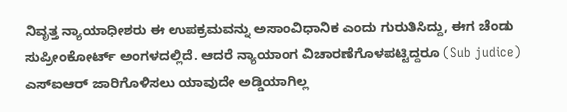ನಿವೃತ್ತ ನ್ಯಾಯಾಧೀಶರು ಈ ಉಪಕ್ರಮವನ್ನು ಅಸಾಂವಿಧಾನಿಕ ಎಂದು ಗುರುತಿಸಿದ್ದು, ಈಗ ಚೆಂಡು ಸುಪ್ರೀಂಕೋರ್ಟ್ ಅಂಗಳದಲ್ಲಿದೆ. ಆದರೆ ನ್ಯಾಯಾಂಗ ವಿಚಾರಣೆಗೊಳಪಟ್ಟಿದ್ದರೂ (Sub judice) ಎಸ್ಐಆರ್ ಜಾರಿಗೊಳಿಸಲು ಯಾವುದೇ ಅಡ್ಡಿಯಾಗಿಲ್ಲ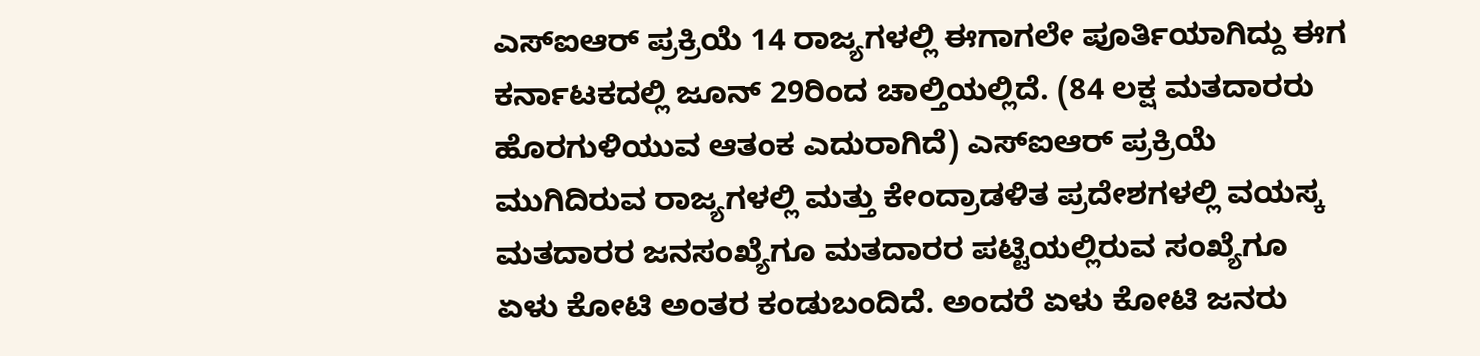ಎಸ್ಐಆರ್ ಪ್ರಕ್ರಿಯೆ 14 ರಾಜ್ಯಗಳಲ್ಲಿ ಈಗಾಗಲೇ ಪೂರ್ತಿಯಾಗಿದ್ದು ಈಗ ಕರ್ನಾಟಕದಲ್ಲಿ ಜೂನ್ 29ರಿಂದ ಚಾಲ್ತಿಯಲ್ಲಿದೆ. (84 ಲಕ್ಷ ಮತದಾರರು ಹೊರಗುಳಿಯುವ ಆತಂಕ ಎದುರಾಗಿದೆ) ಎಸ್ಐಆರ್ ಪ್ರಕ್ರಿಯೆ ಮುಗಿದಿರುವ ರಾಜ್ಯಗಳಲ್ಲಿ ಮತ್ತು ಕೇಂದ್ರಾಡಳಿತ ಪ್ರದೇಶಗಳಲ್ಲಿ ವಯಸ್ಕ ಮತದಾರರ ಜನಸಂಖ್ಯೆಗೂ ಮತದಾರರ ಪಟ್ಟಿಯಲ್ಲಿರುವ ಸಂಖ್ಯೆಗೂ ಏಳು ಕೋಟಿ ಅಂತರ ಕಂಡುಬಂದಿದೆ. ಅಂದರೆ ಏಳು ಕೋಟಿ ಜನರು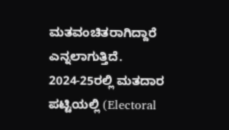ಮತವಂಚಿತರಾಗಿದ್ದಾರೆ ಎನ್ನಲಾಗುತ್ತಿದೆ. 2024-25ರಲ್ಲಿ ಮತದಾರ ಪಟ್ಟಿಯಲ್ಲಿ (Electoral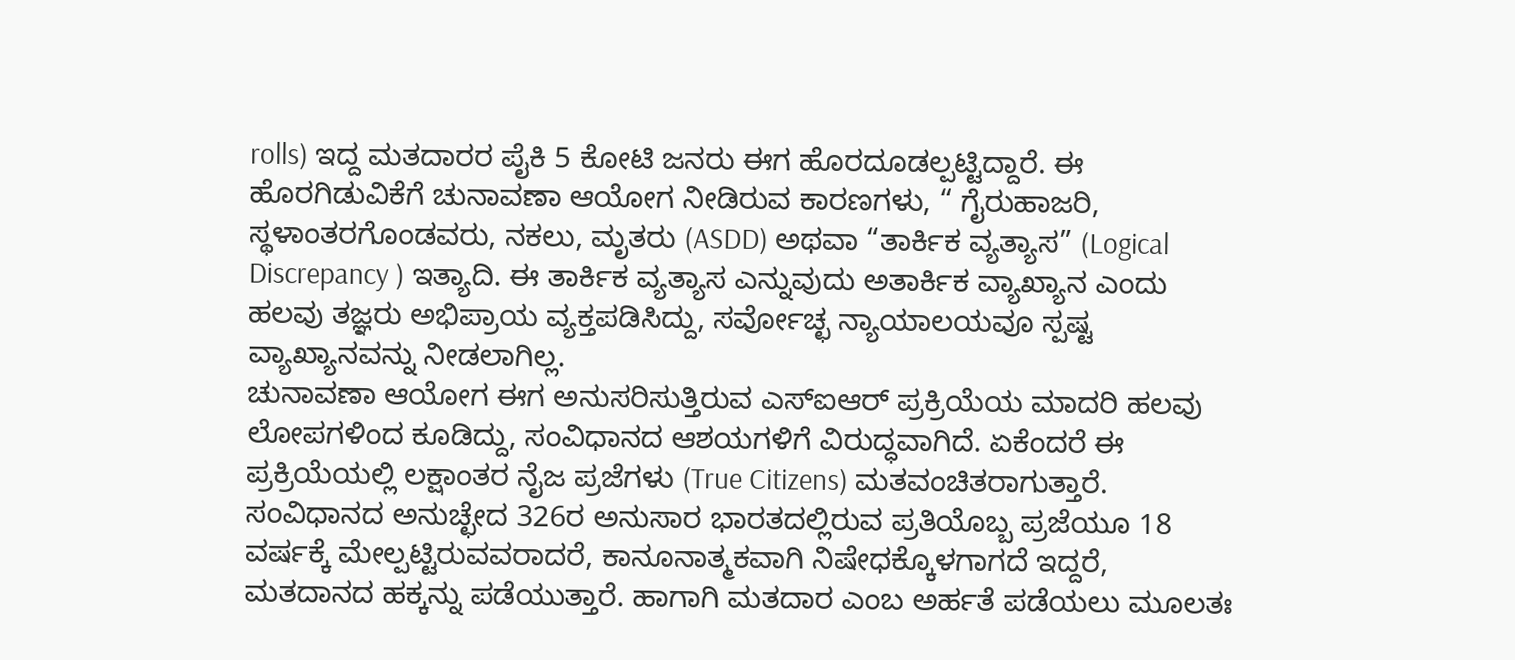rolls) ಇದ್ದ ಮತದಾರರ ಪೈಕಿ 5 ಕೋಟಿ ಜನರು ಈಗ ಹೊರದೂಡಲ್ಪಟ್ಟಿದ್ದಾರೆ. ಈ ಹೊರಗಿಡುವಿಕೆಗೆ ಚುನಾವಣಾ ಆಯೋಗ ನೀಡಿರುವ ಕಾರಣಗಳು, “ ಗೈರುಹಾಜರಿ, ಸ್ಥಳಾಂತರಗೊಂಡವರು, ನಕಲು, ಮೃತರು (ASDD) ಅಥವಾ “ತಾರ್ಕಿಕ ವ್ಯತ್ಯಾಸ” (Logical Discrepancy ) ಇತ್ಯಾದಿ. ಈ ತಾರ್ಕಿಕ ವ್ಯತ್ಯಾಸ ಎನ್ನುವುದು ಅತಾರ್ಕಿಕ ವ್ಯಾಖ್ಯಾನ ಎಂದು ಹಲವು ತಜ್ಞರು ಅಭಿಪ್ರಾಯ ವ್ಯಕ್ತಪಡಿಸಿದ್ದು, ಸರ್ವೋಚ್ಛ ನ್ಯಾಯಾಲಯವೂ ಸ್ಪಷ್ಟ ವ್ಯಾಖ್ಯಾನವನ್ನು ನೀಡಲಾಗಿಲ್ಲ.
ಚುನಾವಣಾ ಆಯೋಗ ಈಗ ಅನುಸರಿಸುತ್ತಿರುವ ಎಸ್ಐಆರ್ ಪ್ರಕ್ರಿಯೆಯ ಮಾದರಿ ಹಲವು ಲೋಪಗಳಿಂದ ಕೂಡಿದ್ದು, ಸಂವಿಧಾನದ ಆಶಯಗಳಿಗೆ ವಿರುದ್ಧವಾಗಿದೆ. ಏಕೆಂದರೆ ಈ ಪ್ರಕ್ರಿಯೆಯಲ್ಲಿ ಲಕ್ಷಾಂತರ ನೈಜ ಪ್ರಜೆಗಳು (True Citizens) ಮತವಂಚಿತರಾಗುತ್ತಾರೆ. ಸಂವಿಧಾನದ ಅನುಚ್ಛೇದ 326ರ ಅನುಸಾರ ಭಾರತದಲ್ಲಿರುವ ಪ್ರತಿಯೊಬ್ಬ ಪ್ರಜೆಯೂ 18 ವರ್ಷಕ್ಕೆ ಮೇಲ್ಪಟ್ಟಿರುವವರಾದರೆ, ಕಾನೂನಾತ್ಮಕವಾಗಿ ನಿಷೇಧಕ್ಕೊಳಗಾಗದೆ ಇದ್ದರೆ, ಮತದಾನದ ಹಕ್ಕನ್ನು ಪಡೆಯುತ್ತಾರೆ. ಹಾಗಾಗಿ ಮತದಾರ ಎಂಬ ಅರ್ಹತೆ ಪಡೆಯಲು ಮೂಲತಃ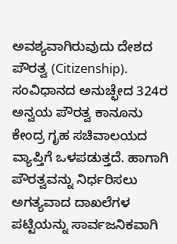ಅವಶ್ಯವಾಗಿರುವುದು ದೇಶದ ಪೌರತ್ವ (Citizenship).
ಸಂವಿಧಾನದ ಅನುಚ್ಛೇದ 324ರ ಅನ್ವಯ ಪೌರತ್ವ ಕಾನೂನು ಕೇಂದ್ರ ಗೃಹ ಸಚಿವಾಲಯದ ವ್ಯಾಪ್ತಿಗೆ ಒಳಪಡುತ್ತದೆ. ಹಾಗಾಗಿ ಪೌರತ್ವವನ್ನು ನಿರ್ಧರಿಸಲು ಅಗತ್ಯವಾದ ದಾಖಲೆಗಳ ಪಟ್ಟಿಯನ್ನು ಸಾರ್ವಜನಿಕವಾಗಿ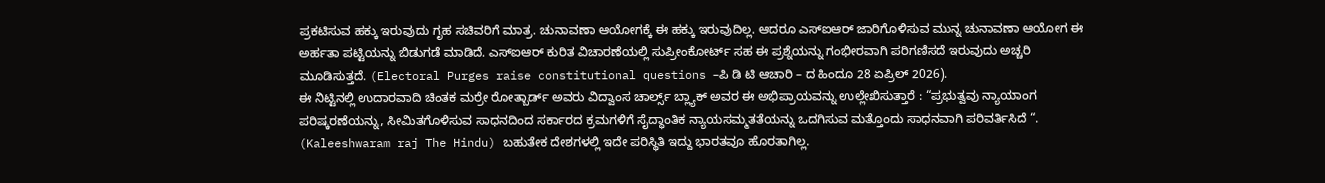ಪ್ರಕಟಿಸುವ ಹಕ್ಕು ಇರುವುದು ಗೃಹ ಸಚಿವರಿಗೆ ಮಾತ್ರ. ಚುನಾವಣಾ ಆಯೋಗಕ್ಕೆ ಈ ಹಕ್ಕು ಇರುವುದಿಲ್ಲ. ಆದರೂ ಎಸ್ಐಆರ್ ಜಾರಿಗೊಳಿಸುವ ಮುನ್ನ ಚುನಾವಣಾ ಆಯೋಗ ಈ ಅರ್ಹತಾ ಪಟ್ಟಿಯನ್ನು ಬಿಡುಗಡೆ ಮಾಡಿದೆ. ಎಸ್ಐಆರ್ ಕುರಿತ ವಿಚಾರಣೆಯಲ್ಲಿ ಸುಪ್ರೀಂಕೋರ್ಟ್ ಸಹ ಈ ಪ್ರಶ್ನೆಯನ್ನು ಗಂಭೀರವಾಗಿ ಪರಿಗಣಿಸದೆ ಇರುವುದು ಅಚ್ಚರಿ ಮೂಡಿಸುತ್ತದೆ. (Electoral Purges raise constitutional questions –ಪಿ ಡಿ ಟಿ ಆಚಾರಿ – ದ ಹಿಂದೂ 28 ಏಪ್ರಿಲ್ 2026).
ಈ ನಿಟ್ಟಿನಲ್ಲಿ ಉದಾರವಾದಿ ಚಿಂತಕ ಮರ್ರೇ ರೋತ್ಬಾರ್ಡ್ ಅವರು ವಿದ್ವಾಂಸ ಚಾರ್ಲ್ಸ್ ಬ್ಲ್ಯಾಕ್ ಅವರ ಈ ಅಭಿಪ್ರಾಯವನ್ನು ಉಲ್ಲೇಖಿಸುತ್ತಾರೆ : “ಪ್ರಭುತ್ವವು ನ್ಯಾಯಾಂಗ ಪರಿಷ್ಕರಣೆಯನ್ನು, ಸೀಮಿತಗೊಳಿಸುವ ಸಾಧನದಿಂದ ಸರ್ಕಾರದ ಕ್ರಮಗಳಿಗೆ ಸೈದ್ಧಾಂತಿಕ ನ್ಯಾಯಸಮ್ಮತತೆಯನ್ನು ಒದಗಿಸುವ ಮತ್ತೊಂದು ಸಾಧನವಾಗಿ ಪರಿವರ್ತಿಸಿದೆ “. (Kaleeshwaram raj The Hindu) ಬಹುತೇಕ ದೇಶಗಳಲ್ಲಿ ಇದೇ ಪರಿಸ್ಥಿತಿ ಇದ್ದು ಭಾರತವೂ ಹೊರತಾಗಿಲ್ಲ.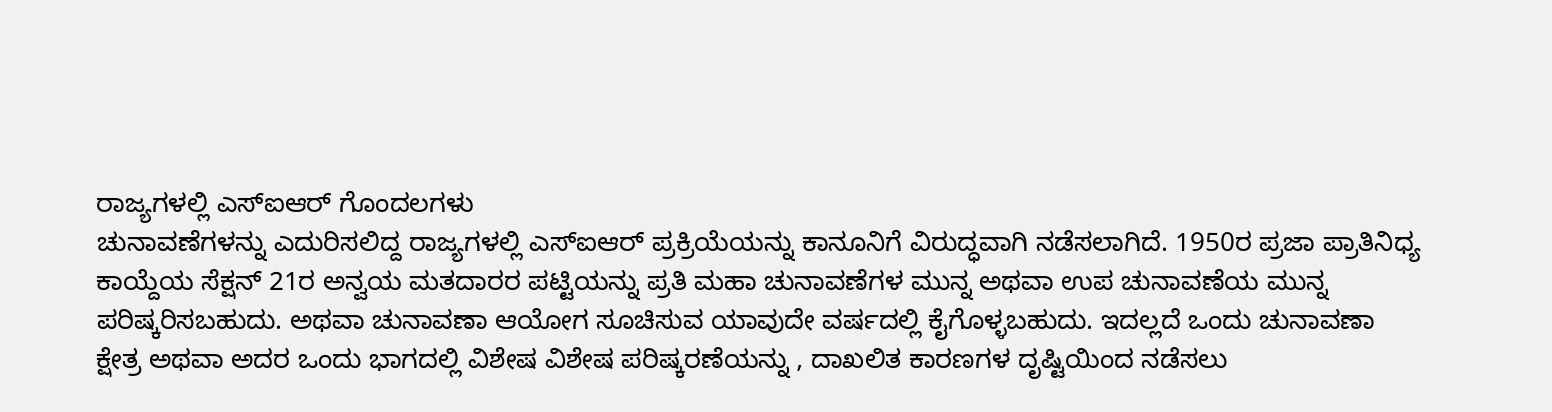ರಾಜ್ಯಗಳಲ್ಲಿ ಎಸ್ಐಆರ್ ಗೊಂದಲಗಳು
ಚುನಾವಣೆಗಳನ್ನು ಎದುರಿಸಲಿದ್ದ ರಾಜ್ಯಗಳಲ್ಲಿ ಎಸ್ಐಆರ್ ಪ್ರಕ್ರಿಯೆಯನ್ನು ಕಾನೂನಿಗೆ ವಿರುದ್ಧವಾಗಿ ನಡೆಸಲಾಗಿದೆ. 1950ರ ಪ್ರಜಾ ಪ್ರಾತಿನಿಧ್ಯ ಕಾಯ್ದೆಯ ಸೆಕ್ಷನ್ 21ರ ಅನ್ವಯ ಮತದಾರರ ಪಟ್ಟಿಯನ್ನು ಪ್ರತಿ ಮಹಾ ಚುನಾವಣೆಗಳ ಮುನ್ನ ಅಥವಾ ಉಪ ಚುನಾವಣೆಯ ಮುನ್ನ ಪರಿಷ್ಕರಿಸಬಹುದು. ಅಥವಾ ಚುನಾವಣಾ ಆಯೋಗ ಸೂಚಿಸುವ ಯಾವುದೇ ವರ್ಷದಲ್ಲಿ ಕೈಗೊಳ್ಳಬಹುದು. ಇದಲ್ಲದೆ ಒಂದು ಚುನಾವಣಾ ಕ್ಷೇತ್ರ ಅಥವಾ ಅದರ ಒಂದು ಭಾಗದಲ್ಲಿ ವಿಶೇಷ ವಿಶೇಷ ಪರಿಷ್ಕರಣೆಯನ್ನು , ದಾಖಲಿತ ಕಾರಣಗಳ ದೃಷ್ಟಿಯಿಂದ ನಡೆಸಲು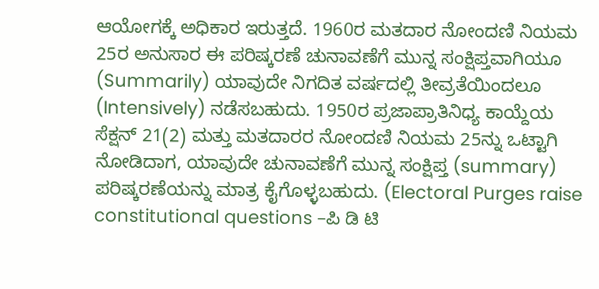ಆಯೋಗಕ್ಕೆ ಅಧಿಕಾರ ಇರುತ್ತದೆ. 1960ರ ಮತದಾರ ನೋಂದಣಿ ನಿಯಮ 25ರ ಅನುಸಾರ ಈ ಪರಿಷ್ಕರಣೆ ಚುನಾವಣೆಗೆ ಮುನ್ನ ಸಂಕ್ಷಿಪ್ತವಾಗಿಯೂ (Summarily) ಯಾವುದೇ ನಿಗದಿತ ವರ್ಷದಲ್ಲಿ ತೀವ್ರತೆಯಿಂದಲೂ (Intensively) ನಡೆಸಬಹುದು. 1950ರ ಪ್ರಜಾಪ್ರಾತಿನಿಧ್ಯ ಕಾಯ್ದೆಯ ಸೆಕ್ಷನ್ 21(2) ಮತ್ತು ಮತದಾರರ ನೋಂದಣಿ ನಿಯಮ 25ನ್ನು ಒಟ್ಟಾಗಿ ನೋಡಿದಾಗ, ಯಾವುದೇ ಚುನಾವಣೆಗೆ ಮುನ್ನ ಸಂಕ್ಷಿಪ್ತ (summary) ಪರಿಷ್ಕರಣೆಯನ್ನು ಮಾತ್ರ ಕೈಗೊಳ್ಳಬಹುದು. (Electoral Purges raise constitutional questions –ಪಿ ಡಿ ಟಿ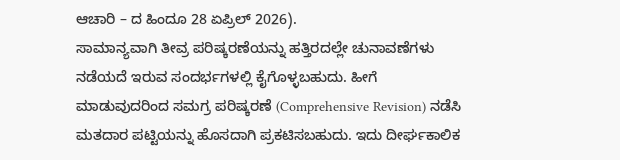ಆಚಾರಿ – ದ ಹಿಂದೂ 28 ಏಪ್ರಿಲ್ 2026).
ಸಾಮಾನ್ಯವಾಗಿ ತೀವ್ರ ಪರಿಷ್ಕರಣೆಯನ್ನು ಹತ್ತಿರದಲ್ಲೇ ಚುನಾವಣೆಗಳು ನಡೆಯದೆ ಇರುವ ಸಂದರ್ಭಗಳಲ್ಲಿ ಕೈಗೊಳ್ಳಬಹುದು. ಹೀಗೆ ಮಾಡುವುದರಿಂದ ಸಮಗ್ರ ಪರಿಷ್ಕರಣೆ (Comprehensive Revision) ನಡೆಸಿ ಮತದಾರ ಪಟ್ಟಿಯನ್ನು ಹೊಸದಾಗಿ ಪ್ರಕಟಿಸಬಹುದು. ಇದು ದೀರ್ಘಕಾಲಿಕ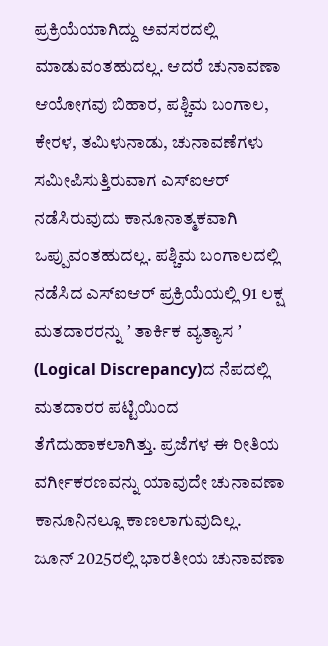ಪ್ರಕ್ರಿಯೆಯಾಗಿದ್ದು ಅವಸರದಲ್ಲಿ ಮಾಡುವಂತಹುದಲ್ಲ. ಆದರೆ ಚುನಾವಣಾ ಆಯೋಗವು ಬಿಹಾರ, ಪಶ್ಚಿಮ ಬಂಗಾಲ, ಕೇರಳ, ತಮಿಳುನಾಡು, ಚುನಾವಣೆಗಳು ಸಮೀಪಿಸುತ್ತಿರುವಾಗ ಎಸ್ಐಆರ್ ನಡೆಸಿರುವುದು ಕಾನೂನಾತ್ಮಕವಾಗಿ ಒಪ್ಪುವಂತಹುದಲ್ಲ. ಪಶ್ಚಿಮ ಬಂಗಾಲದಲ್ಲಿ ನಡೆಸಿದ ಎಸ್ಐಆರ್ ಪ್ರಕ್ರಿಯೆಯಲ್ಲಿ 91 ಲಕ್ಷ ಮತದಾರರನ್ನು ʼ ತಾರ್ಕಿಕ ವ್ಯತ್ಯಾಸ ʼ (Logical Discrepancy)ದ ನೆಪದಲ್ಲಿ ಮತದಾರರ ಪಟ್ಟಿಯಿಂದ ತೆಗೆದುಹಾಕಲಾಗಿತ್ತು. ಪ್ರಜೆಗಳ ಈ ರೀತಿಯ ವರ್ಗೀಕರಣವನ್ನು ಯಾವುದೇ ಚುನಾವಣಾ ಕಾನೂನಿನಲ್ಲೂ ಕಾಣಲಾಗುವುದಿಲ್ಲ.
ಜೂನ್ 2025ರಲ್ಲಿ ಭಾರತೀಯ ಚುನಾವಣಾ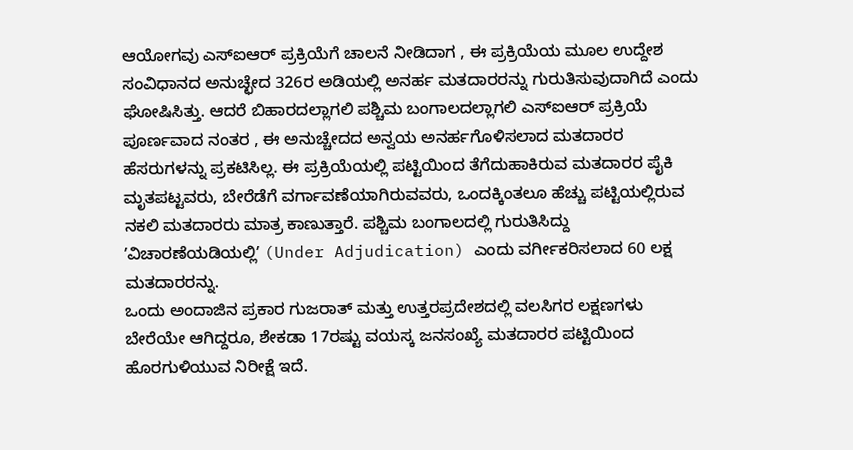ಆಯೋಗವು ಎಸ್ಐಆರ್ ಪ್ರಕ್ರಿಯೆಗೆ ಚಾಲನೆ ನೀಡಿದಾಗ , ಈ ಪ್ರಕ್ರಿಯೆಯ ಮೂಲ ಉದ್ದೇಶ ಸಂವಿಧಾನದ ಅನುಚ್ಛೇದ 326ರ ಅಡಿಯಲ್ಲಿ ಅನರ್ಹ ಮತದಾರರನ್ನು ಗುರುತಿಸುವುದಾಗಿದೆ ಎಂದು ಘೋಷಿಸಿತ್ತು. ಆದರೆ ಬಿಹಾರದಲ್ಲಾಗಲಿ ಪಶ್ಚಿಮ ಬಂಗಾಲದಲ್ಲಾಗಲಿ ಎಸ್ಐಆರ್ ಪ್ರಕ್ರಿಯೆ ಪೂರ್ಣವಾದ ನಂತರ , ಈ ಅನುಚ್ಚೇದದ ಅನ್ವಯ ಅನರ್ಹಗೊಳಿಸಲಾದ ಮತದಾರರ ಹೆಸರುಗಳನ್ನು ಪ್ರಕಟಿಸಿಲ್ಲ. ಈ ಪ್ರಕ್ರಿಯೆಯಲ್ಲಿ ಪಟ್ಟಿಯಿಂದ ತೆಗೆದುಹಾಕಿರುವ ಮತದಾರರ ಪೈಕಿ ಮೃತಪಟ್ಟವರು, ಬೇರೆಡೆಗೆ ವರ್ಗಾವಣೆಯಾಗಿರುವವರು, ಒಂದಕ್ಕಿಂತಲೂ ಹೆಚ್ಚು ಪಟ್ಟಿಯಲ್ಲಿರುವ ನಕಲಿ ಮತದಾರರು ಮಾತ್ರ ಕಾಣುತ್ತಾರೆ. ಪಶ್ಚಿಮ ಬಂಗಾಲದಲ್ಲಿ ಗುರುತಿಸಿದ್ದು ʼವಿಚಾರಣೆಯಡಿಯಲ್ಲಿʼ (Under Adjudication) ಎಂದು ವರ್ಗೀಕರಿಸಲಾದ 60 ಲಕ್ಷ ಮತದಾರರನ್ನು.
ಒಂದು ಅಂದಾಜಿನ ಪ್ರಕಾರ ಗುಜರಾತ್ ಮತ್ತು ಉತ್ತರಪ್ರದೇಶದಲ್ಲಿ ವಲಸಿಗರ ಲಕ್ಷಣಗಳು ಬೇರೆಯೇ ಆಗಿದ್ದರೂ, ಶೇಕಡಾ 17ರಷ್ಟು ವಯಸ್ಕ ಜನಸಂಖ್ಯೆ ಮತದಾರರ ಪಟ್ಟಿಯಿಂದ ಹೊರಗುಳಿಯುವ ನಿರೀಕ್ಷೆ ಇದೆ.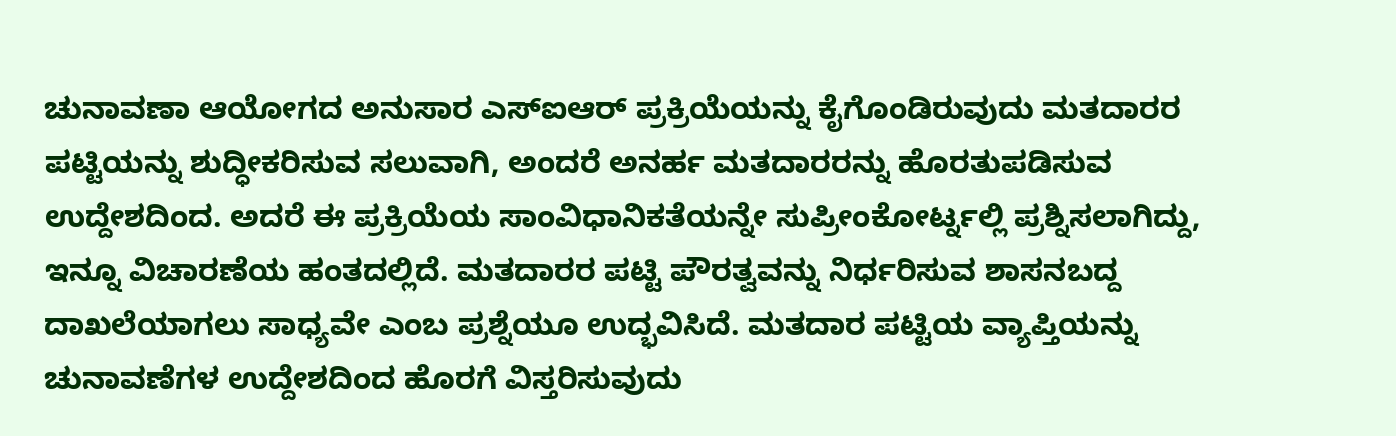ಚುನಾವಣಾ ಆಯೋಗದ ಅನುಸಾರ ಎಸ್ಐಆರ್ ಪ್ರಕ್ರಿಯೆಯನ್ನು ಕೈಗೊಂಡಿರುವುದು ಮತದಾರರ ಪಟ್ಟಿಯನ್ನು ಶುದ್ಧೀಕರಿಸುವ ಸಲುವಾಗಿ, ಅಂದರೆ ಅನರ್ಹ ಮತದಾರರನ್ನು ಹೊರತುಪಡಿಸುವ ಉದ್ದೇಶದಿಂದ. ಅದರೆ ಈ ಪ್ರಕ್ರಿಯೆಯ ಸಾಂವಿಧಾನಿಕತೆಯನ್ನೇ ಸುಪ್ರೀಂಕೋರ್ಟ್ನಲ್ಲಿ ಪ್ರಶ್ನಿಸಲಾಗಿದ್ದು, ಇನ್ನೂ ವಿಚಾರಣೆಯ ಹಂತದಲ್ಲಿದೆ. ಮತದಾರರ ಪಟ್ಟಿ ಪೌರತ್ವವನ್ನು ನಿರ್ಧರಿಸುವ ಶಾಸನಬದ್ದ ದಾಖಲೆಯಾಗಲು ಸಾಧ್ಯವೇ ಎಂಬ ಪ್ರಶ್ನೆಯೂ ಉದ್ಭವಿಸಿದೆ. ಮತದಾರ ಪಟ್ಟಿಯ ವ್ಯಾಪ್ತಿಯನ್ನು ಚುನಾವಣೆಗಳ ಉದ್ದೇಶದಿಂದ ಹೊರಗೆ ವಿಸ್ತರಿಸುವುದು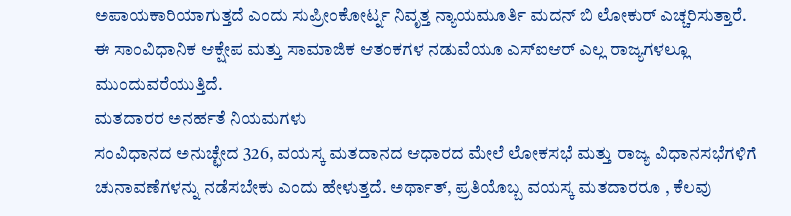ಅಪಾಯಕಾರಿಯಾಗುತ್ತದೆ ಎಂದು ಸುಪ್ರೀಂಕೋರ್ಟ್ನ ನಿವೃತ್ತ ನ್ಯಾಯಮೂರ್ತಿ ಮದನ್ ಬಿ ಲೋಕುರ್ ಎಚ್ಚರಿಸುತ್ತಾರೆ. ಈ ಸಾಂವಿಧಾನಿಕ ಆಕ್ಷೇಪ ಮತ್ತು ಸಾಮಾಜಿಕ ಆತಂಕಗಳ ನಡುವೆಯೂ ಎಸ್ಐಆರ್ ಎಲ್ಲ ರಾಜ್ಯಗಳಲ್ಲೂ ಮುಂದುವರೆಯುತ್ತಿದೆ.
ಮತದಾರರ ಅನರ್ಹತೆ ನಿಯಮಗಳು
ಸಂವಿಧಾನದ ಅನುಚ್ಛೇದ 326, ವಯಸ್ಕ ಮತದಾನದ ಆಧಾರದ ಮೇಲೆ ಲೋಕಸಭೆ ಮತ್ತು ರಾಜ್ಯ ವಿಧಾನಸಭೆಗಳಿಗೆ ಚುನಾವಣೆಗಳನ್ನು ನಡೆಸಬೇಕು ಎಂದು ಹೇಳುತ್ತದೆ. ಅರ್ಥಾತ್, ಪ್ರತಿಯೊಬ್ಬ ವಯಸ್ಕ ಮತದಾರರೂ , ಕೆಲವು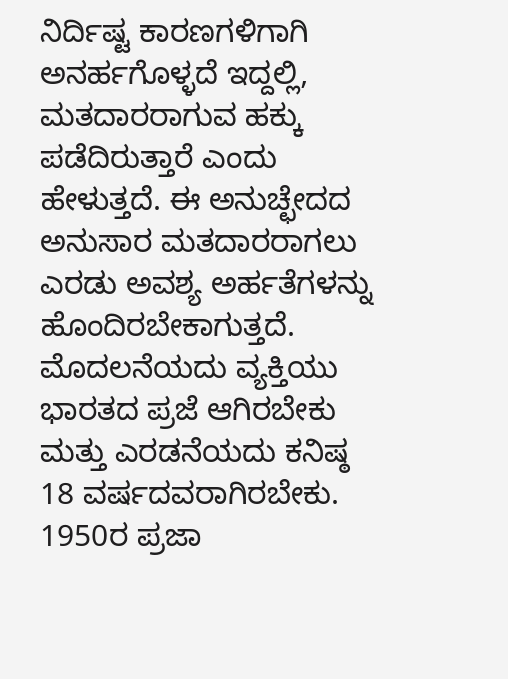ನಿರ್ದಿಷ್ಟ ಕಾರಣಗಳಿಗಾಗಿ ಅನರ್ಹಗೊಳ್ಳದೆ ಇದ್ದಲ್ಲಿ, ಮತದಾರರಾಗುವ ಹಕ್ಕು ಪಡೆದಿರುತ್ತಾರೆ ಎಂದು ಹೇಳುತ್ತದೆ. ಈ ಅನುಚ್ಛೇದದ ಅನುಸಾರ ಮತದಾರರಾಗಲು ಎರಡು ಅವಶ್ಯ ಅರ್ಹತೆಗಳನ್ನು ಹೊಂದಿರಬೇಕಾಗುತ್ತದೆ. ಮೊದಲನೆಯದು ವ್ಯಕ್ತಿಯು ಭಾರತದ ಪ್ರಜೆ ಆಗಿರಬೇಕು ಮತ್ತು ಎರಡನೆಯದು ಕನಿಷ್ಠ 18 ವರ್ಷದವರಾಗಿರಬೇಕು. 1950ರ ಪ್ರಜಾ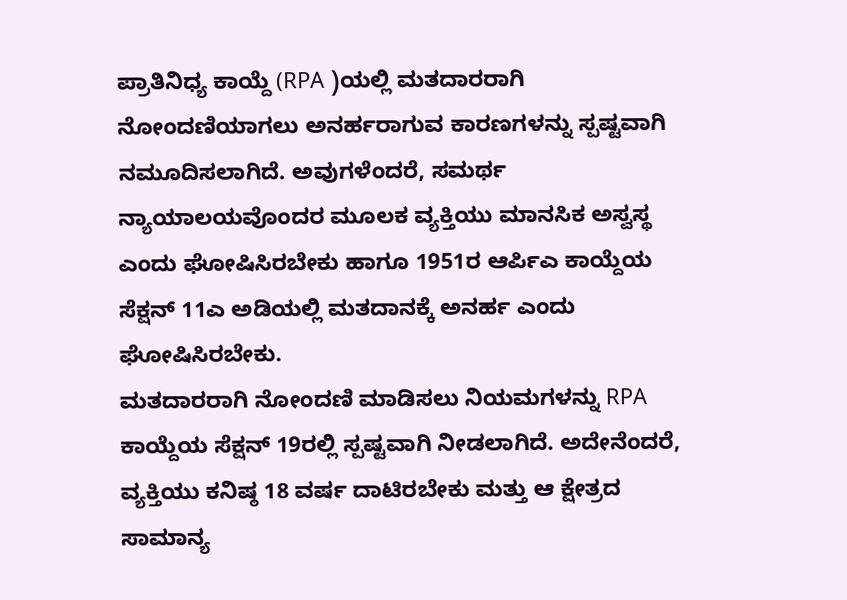ಪ್ರಾತಿನಿಧ್ಯ ಕಾಯ್ದೆ (RPA )ಯಲ್ಲಿ ಮತದಾರರಾಗಿ ನೋಂದಣಿಯಾಗಲು ಅನರ್ಹರಾಗುವ ಕಾರಣಗಳನ್ನು ಸ್ಪಷ್ಟವಾಗಿ ನಮೂದಿಸಲಾಗಿದೆ. ಅವುಗಳೆಂದರೆ, ಸಮರ್ಥ ನ್ಯಾಯಾಲಯವೊಂದರ ಮೂಲಕ ವ್ಯಕ್ತಿಯು ಮಾನಸಿಕ ಅಸ್ವಸ್ಥ ಎಂದು ಘೋಷಿಸಿರಬೇಕು ಹಾಗೂ 1951ರ ಆರ್ಪಿಎ ಕಾಯ್ದೆಯ ಸೆಕ್ಷನ್ 11ಎ ಅಡಿಯಲ್ಲಿ ಮತದಾನಕ್ಕೆ ಅನರ್ಹ ಎಂದು ಘೋಷಿಸಿರಬೇಕು.
ಮತದಾರರಾಗಿ ನೋಂದಣಿ ಮಾಡಿಸಲು ನಿಯಮಗಳನ್ನು RPA ಕಾಯ್ದೆಯ ಸೆಕ್ಷನ್ 19ರಲ್ಲಿ ಸ್ಪಷ್ಟವಾಗಿ ನೀಡಲಾಗಿದೆ. ಅದೇನೆಂದರೆ, ವ್ಯಕ್ತಿಯು ಕನಿಷ್ಠ 18 ವರ್ಷ ದಾಟಿರಬೇಕು ಮತ್ತು ಆ ಕ್ಷೇತ್ರದ ಸಾಮಾನ್ಯ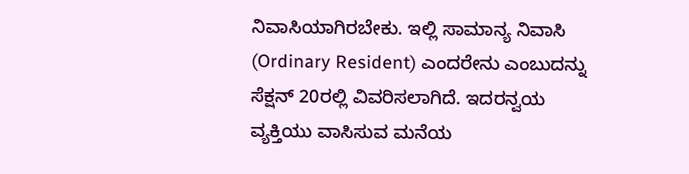ನಿವಾಸಿಯಾಗಿರಬೇಕು. ಇಲ್ಲಿ ಸಾಮಾನ್ಯ ನಿವಾಸಿ (Ordinary Resident) ಎಂದರೇನು ಎಂಬುದನ್ನು ಸೆಕ್ಷನ್ 20ರಲ್ಲಿ ವಿವರಿಸಲಾಗಿದೆ. ಇದರನ್ವಯ ವ್ಯಕ್ತಿಯು ವಾಸಿಸುವ ಮನೆಯ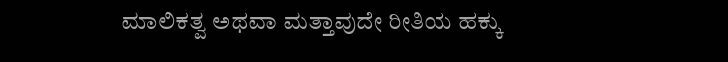ಮಾಲಿಕತ್ವ ಅಥವಾ ಮತ್ತಾವುದೇ ರೀತಿಯ ಹಕ್ಕು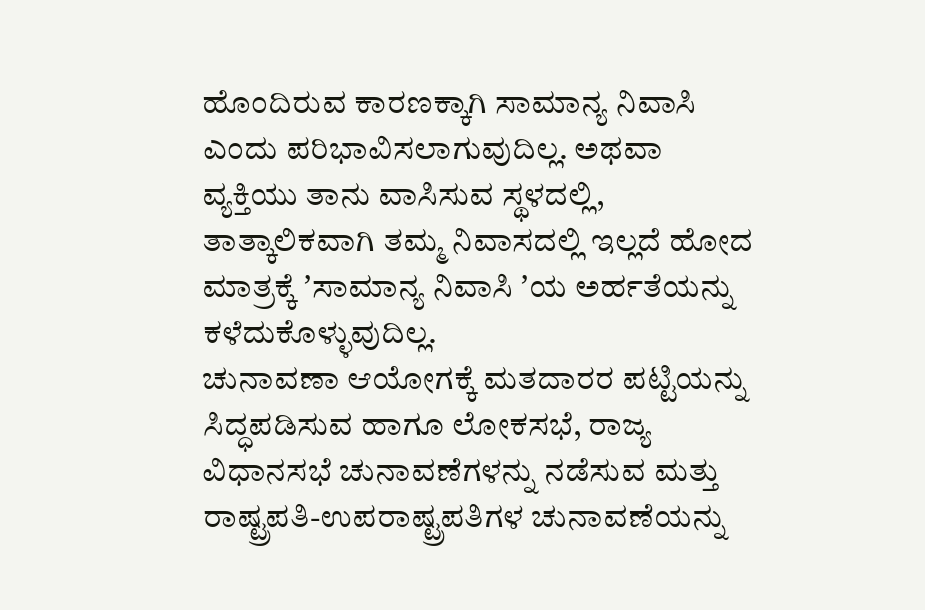ಹೊಂದಿರುವ ಕಾರಣಕ್ಕಾಗಿ ಸಾಮಾನ್ಯ ನಿವಾಸಿ ಎಂದು ಪರಿಭಾವಿಸಲಾಗುವುದಿಲ್ಲ. ಅಥವಾ ವ್ಯಕ್ತಿಯು ತಾನು ವಾಸಿಸುವ ಸ್ಥಳದಲ್ಲಿ, ತಾತ್ಕಾಲಿಕವಾಗಿ ತಮ್ಮ ನಿವಾಸದಲ್ಲಿ ಇಲ್ಲದೆ ಹೋದ ಮಾತ್ರಕ್ಕೆ ʼಸಾಮಾನ್ಯ ನಿವಾಸಿ ʼಯ ಅರ್ಹತೆಯನ್ನು ಕಳೆದುಕೊಳ್ಳುವುದಿಲ್ಲ.
ಚುನಾವಣಾ ಆಯೋಗಕ್ಕೆ ಮತದಾರರ ಪಟ್ಟಿಯನ್ನು ಸಿದ್ಧಪಡಿಸುವ ಹಾಗೂ ಲೋಕಸಭೆ, ರಾಜ್ಯ ವಿಧಾನಸಭೆ ಚುನಾವಣೆಗಳನ್ನು ನಡೆಸುವ ಮತ್ತು ರಾಷ್ಟ್ರಪತಿ-ಉಪರಾಷ್ಟ್ರಪತಿಗಳ ಚುನಾವಣೆಯನ್ನು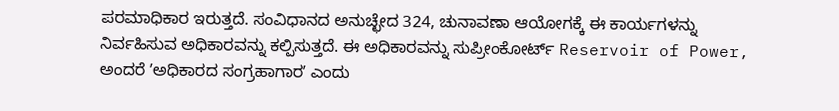ಪರಮಾಧಿಕಾರ ಇರುತ್ತದೆ. ಸಂವಿಧಾನದ ಅನುಚ್ಛೇದ 324, ಚುನಾವಣಾ ಆಯೋಗಕ್ಕೆ ಈ ಕಾರ್ಯಗಳನ್ನು ನಿರ್ವಹಿಸುವ ಅಧಿಕಾರವನ್ನು ಕಲ್ಪಿಸುತ್ತದೆ. ಈ ಅಧಿಕಾರವನ್ನು ಸುಪ್ರೀಂಕೋರ್ಟ್ Reservoir of Power, ಅಂದರೆ ʼಅಧಿಕಾರದ ಸಂಗ್ರಹಾಗಾರʼ ಎಂದು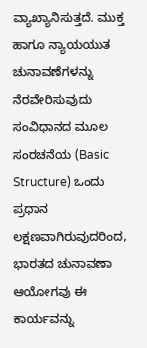ವ್ಯಾಖ್ಯಾನಿಸುತ್ತದೆ. ಮುಕ್ತ ಹಾಗೂ ನ್ಯಾಯಯುತ ಚುನಾವಣೆಗಳನ್ನು ನೆರವೇರಿಸುವುದು ಸಂವಿಧಾನದ ಮೂಲ ಸಂರಚನೆಯ (Basic Structure) ಒಂದು ಪ್ರಧಾನ ಲಕ್ಷಣವಾಗಿರುವುದರಿಂದ, ಭಾರತದ ಚುನಾವಣಾ ಆಯೋಗವು ಈ ಕಾರ್ಯವನ್ನು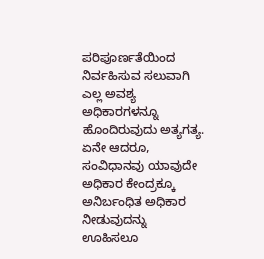ಪರಿಪೂರ್ಣತೆಯಿಂದ ನಿರ್ವಹಿಸುವ ಸಲುವಾಗಿ ಎಲ್ಲ ಅವಶ್ಯ ಅಧಿಕಾರಗಳನ್ನೂ ಹೊಂದಿರುವುದು ಅತ್ಯಗತ್ಯ.
ಏನೇ ಆದರೂ, ಸಂವಿಧಾನವು ಯಾವುದೇ ಅಧಿಕಾರ ಕೇಂದ್ರಕ್ಕೂ ಅನಿರ್ಬಂಧಿತ ಅಧಿಕಾರ ನೀಡುವುದನ್ನು ಊಹಿಸಲೂ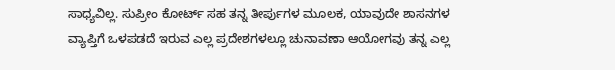ಸಾಧ್ಯವಿಲ್ಲ. ಸುಪ್ರೀಂ ಕೋರ್ಟ್ ಸಹ ತನ್ನ ತೀರ್ಪುಗಳ ಮೂಲಕ, ಯಾವುದೇ ಶಾಸನಗಳ ವ್ಯಾಪ್ತಿಗೆ ಒಳಪಡದೆ ಇರುವ ಎಲ್ಲ ಪ್ರದೇಶಗಳಲ್ಲೂ ಚುನಾವಣಾ ಆಯೋಗವು ತನ್ನ ಎಲ್ಲ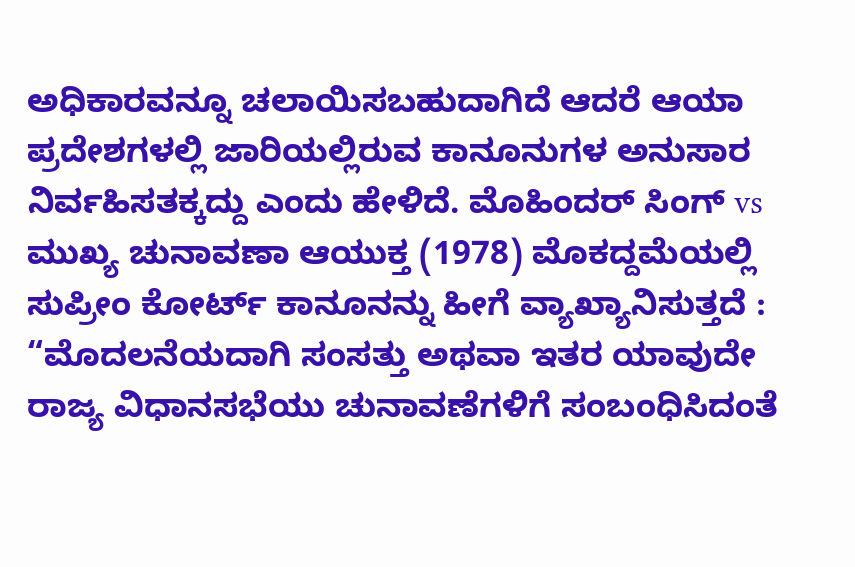ಅಧಿಕಾರವನ್ನೂ ಚಲಾಯಿಸಬಹುದಾಗಿದೆ ಆದರೆ ಆಯಾ ಪ್ರದೇಶಗಳಲ್ಲಿ ಜಾರಿಯಲ್ಲಿರುವ ಕಾನೂನುಗಳ ಅನುಸಾರ ನಿರ್ವಹಿಸತಕ್ಕದ್ದು ಎಂದು ಹೇಳಿದೆ. ಮೊಹಿಂದರ್ ಸಿಂಗ್ vs ಮುಖ್ಯ ಚುನಾವಣಾ ಆಯುಕ್ತ (1978) ಮೊಕದ್ದಮೆಯಲ್ಲಿ ಸುಪ್ರೀಂ ಕೋರ್ಟ್ ಕಾನೂನನ್ನು ಹೀಗೆ ವ್ಯಾಖ್ಯಾನಿಸುತ್ತದೆ : “ಮೊದಲನೆಯದಾಗಿ ಸಂಸತ್ತು ಅಥವಾ ಇತರ ಯಾವುದೇ ರಾಜ್ಯ ವಿಧಾನಸಭೆಯು ಚುನಾವಣೆಗಳಿಗೆ ಸಂಬಂಧಿಸಿದಂತೆ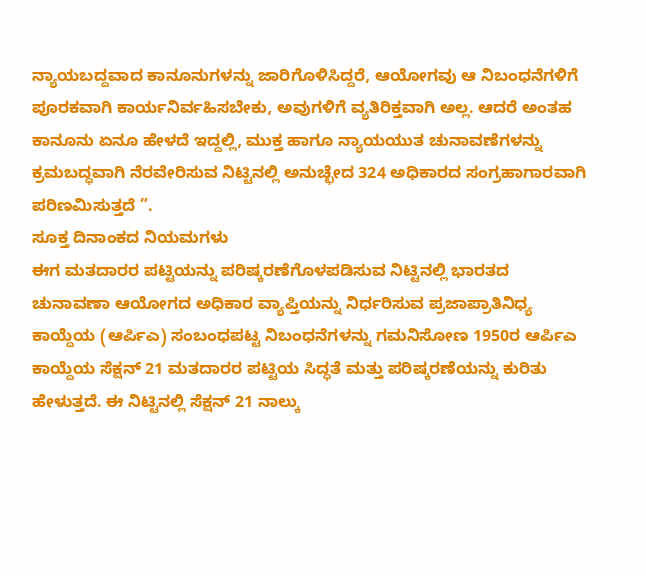ನ್ಯಾಯಬದ್ದವಾದ ಕಾನೂನುಗಳನ್ನು ಜಾರಿಗೊಳಿಸಿದ್ದರೆ, ಆಯೋಗವು ಆ ನಿಬಂಧನೆಗಳಿಗೆ ಪೂರಕವಾಗಿ ಕಾರ್ಯನಿರ್ವಹಿಸಬೇಕು, ಅವುಗಳಿಗೆ ವ್ಯತಿರಿಕ್ತವಾಗಿ ಅಲ್ಲ. ಆದರೆ ಅಂತಹ ಕಾನೂನು ಏನೂ ಹೇಳದೆ ಇದ್ದಲ್ಲಿ, ಮುಕ್ತ ಹಾಗೂ ನ್ಯಾಯಯುತ ಚುನಾವಣೆಗಳನ್ನು ಕ್ರಮಬದ್ಧವಾಗಿ ನೆರವೇರಿಸುವ ನಿಟ್ಟಿನಲ್ಲಿ ಅನುಚ್ಛೇದ 324 ಅಧಿಕಾರದ ಸಂಗ್ರಹಾಗಾರವಾಗಿ ಪರಿಣಮಿಸುತ್ತದೆ ”.
ಸೂಕ್ತ ದಿನಾಂಕದ ನಿಯಮಗಳು
ಈಗ ಮತದಾರರ ಪಟ್ಟಿಯನ್ನು ಪರಿಷ್ಕರಣೆಗೊಳಪಡಿಸುವ ನಿಟ್ಟಿನಲ್ಲಿ ಭಾರತದ ಚುನಾವಣಾ ಆಯೋಗದ ಅಧಿಕಾರ ವ್ಯಾಪ್ತಿಯನ್ನು ನಿರ್ಧರಿಸುವ ಪ್ರಜಾಪ್ರಾತಿನಿಧ್ಯ ಕಾಯ್ದೆಯ (ಆರ್ಪಿಎ) ಸಂಬಂಧಪಟ್ಟ ನಿಬಂಧನೆಗಳನ್ನು ಗಮನಿಸೋಣ 1950ರ ಆರ್ಪಿಎ ಕಾಯ್ದೆಯ ಸೆಕ್ಷನ್ 21 ಮತದಾರರ ಪಟ್ಟಿಯ ಸಿದ್ಧತೆ ಮತ್ತು ಪರಿಷ್ಕರಣೆಯನ್ನು ಕುರಿತು ಹೇಳುತ್ತದೆ. ಈ ನಿಟ್ಟಿನಲ್ಲಿ ಸೆಕ್ಷನ್ 21 ನಾಲ್ಕು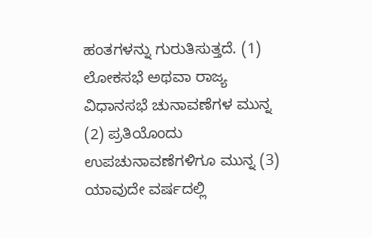ಹಂತಗಳನ್ನು ಗುರುತಿಸುತ್ತದೆ. (1) ಲೋಕಸಭೆ ಅಥವಾ ರಾಜ್ಯ ವಿಧಾನಸಭೆ ಚುನಾವಣೆಗಳ ಮುನ್ನ (2) ಪ್ರತಿಯೊಂದು ಉಪಚುನಾವಣೆಗಳಿಗೂ ಮುನ್ನ (3) ಯಾವುದೇ ವರ್ಷದಲ್ಲಿ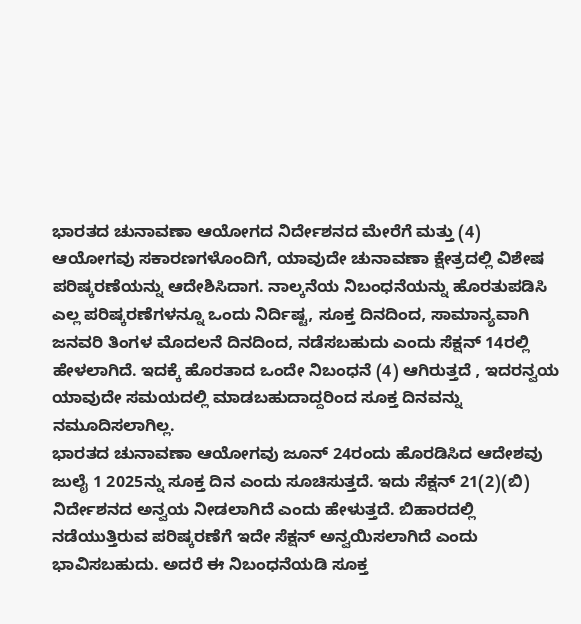ಭಾರತದ ಚುನಾವಣಾ ಆಯೋಗದ ನಿರ್ದೇಶನದ ಮೇರೆಗೆ ಮತ್ತು (4) ಆಯೋಗವು ಸಕಾರಣಗಳೊಂದಿಗೆ, ಯಾವುದೇ ಚುನಾವಣಾ ಕ್ಷೇತ್ರದಲ್ಲಿ ವಿಶೇಷ ಪರಿಷ್ಕರಣೆಯನ್ನು ಆದೇಶಿಸಿದಾಗ. ನಾಲ್ಕನೆಯ ನಿಬಂಧನೆಯನ್ನು ಹೊರತುಪಡಿಸಿ ಎಲ್ಲ ಪರಿಷ್ಕರಣೆಗಳನ್ನೂ ಒಂದು ನಿರ್ದಿಷ್ಟ, ಸೂಕ್ತ ದಿನದಿಂದ, ಸಾಮಾನ್ಯವಾಗಿ ಜನವರಿ ತಿಂಗಳ ಮೊದಲನೆ ದಿನದಿಂದ, ನಡೆಸಬಹುದು ಎಂದು ಸೆಕ್ಷನ್ 14ರಲ್ಲಿ ಹೇಳಲಾಗಿದೆ. ಇದಕ್ಕೆ ಹೊರತಾದ ಒಂದೇ ನಿಬಂಧನೆ (4) ಆಗಿರುತ್ತದೆ , ಇದರನ್ವಯ ಯಾವುದೇ ಸಮಯದಲ್ಲಿ ಮಾಡಬಹುದಾದ್ದರಿಂದ ಸೂಕ್ತ ದಿನವನ್ನು ನಮೂದಿಸಲಾಗಿಲ್ಲ.
ಭಾರತದ ಚುನಾವಣಾ ಆಯೋಗವು ಜೂನ್ 24ರಂದು ಹೊರಡಿಸಿದ ಆದೇಶವು ಜುಲೈ 1 2025ನ್ನು ಸೂಕ್ತ ದಿನ ಎಂದು ಸೂಚಿಸುತ್ತದೆ. ಇದು ಸೆಕ್ಷನ್ 21(2)(ಬಿ) ನಿರ್ದೇಶನದ ಅನ್ವಯ ನೀಡಲಾಗಿದೆ ಎಂದು ಹೇಳುತ್ತದೆ. ಬಿಹಾರದಲ್ಲಿ ನಡೆಯುತ್ತಿರುವ ಪರಿಷ್ಕರಣೆಗೆ ಇದೇ ಸೆಕ್ಷನ್ ಅನ್ವಯಿಸಲಾಗಿದೆ ಎಂದು ಭಾವಿಸಬಹುದು. ಅದರೆ ಈ ನಿಬಂಧನೆಯಡಿ ಸೂಕ್ತ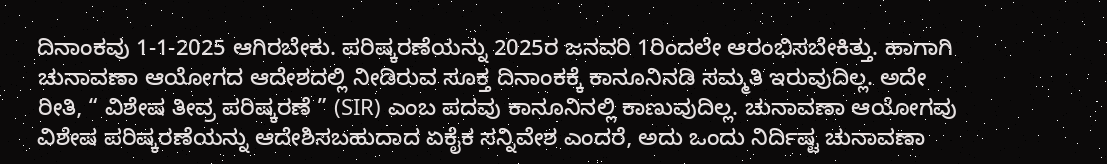ದಿನಾಂಕವು 1-1-2025 ಆಗಿರಬೇಕು. ಪರಿಷ್ಕರಣೆಯನ್ನು 2025ರ ಜನವರಿ 1ರಿಂದಲೇ ಆರಂಭಿಸಬೇಕಿತ್ತು. ಹಾಗಾಗಿ ಚುನಾವಣಾ ಆಯೋಗದ ಆದೇಶದಲ್ಲಿ ನೀಡಿರುವ ಸೂಕ್ತ ದಿನಾಂಕಕ್ಕೆ ಕಾನೂನಿನಡಿ ಸಮ್ಮತಿ ಇರುವುದಿಲ್ಲ. ಅದೇ ರೀತಿ, “ ವಿಶೇಷ ತೀವ್ರ ಪರಿಷ್ಕರಣೆ ” (SIR) ಎಂಬ ಪದವು ಕಾನೂನಿನಲ್ಲಿ ಕಾಣುವುದಿಲ್ಲ. ಚುನಾವಣಾ ಆಯೋಗವು ವಿಶೇಷ ಪರಿಷ್ಕರಣೆಯನ್ನು ಆದೇಶಿಸಬಹುದಾದ ಏಕೈಕ ಸನ್ನಿವೇಶ ಎಂದರೆ, ಅದು ಒಂದು ನಿರ್ದಿಷ್ಟ ಚುನಾವಣಾ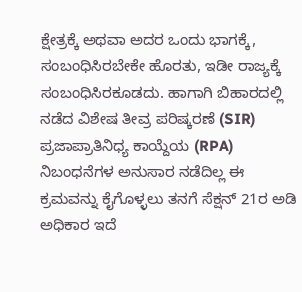ಕ್ಷೇತ್ರಕ್ಕೆ ಅಥವಾ ಅದರ ಒಂದು ಭಾಗಕ್ಕೆ, ಸಂಬಂಧಿಸಿರಬೇಕೇ ಹೊರತು, ಇಡೀ ರಾಜ್ಯಕ್ಕೆ ಸಂಬಂಧಿಸಿರಕೂಡದು. ಹಾಗಾಗಿ ಬಿಹಾರದಲ್ಲಿ ನಡೆದ ವಿಶೇಷ ತೀವ್ರ ಪರಿಷ್ಕರಣೆ (SIR) ಪ್ರಜಾಪ್ರಾತಿನಿಧ್ಯ ಕಾಯ್ದೆಯ (RPA) ನಿಬಂಧನೆಗಳ ಅನುಸಾರ ನಡೆದಿಲ್ಲ ಈ ಕ್ರಮವನ್ನು ಕೈಗೊಳ್ಳಲು ತನಗೆ ಸೆಕ್ಷನ್ 21ರ ಅಡಿ ಅಧಿಕಾರ ಇದೆ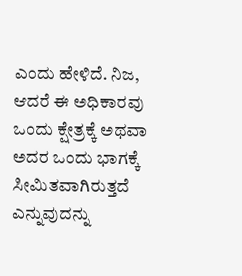ಎಂದು ಹೇಳಿದೆ. ನಿಜ, ಆದರೆ ಈ ಅಧಿಕಾರವು ಒಂದು ಕ್ಷೇತ್ರಕ್ಕೆ ಅಥವಾ ಅದರ ಒಂದು ಭಾಗಕ್ಕೆ ಸೀಮಿತವಾಗಿರುತ್ತದೆ ಎನ್ನುವುದನ್ನು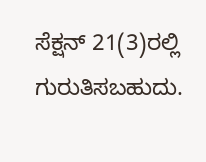ಸೆಕ್ಷನ್ 21(3)ರಲ್ಲಿ ಗುರುತಿಸಬಹುದು.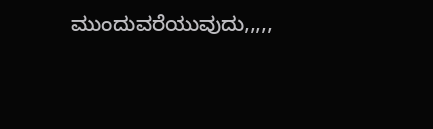ಮುಂದುವರೆಯುವುದು,,,,,